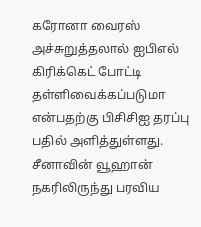கரோனா வைரஸ் அச்சுறுத்தலால் ஐபிஎல் கிரிக்கெட் போட்டி தள்ளிவைக்கப்படுமா என்பதற்கு பிசிசிஐ தரப்பு பதில் அளித்துள்ளது.
சீனாவின் வூஹான் நகரிலிருந்து பரவிய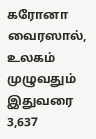கரோனா வைரஸால், உலகம் முழுவதும் இதுவரை 3,637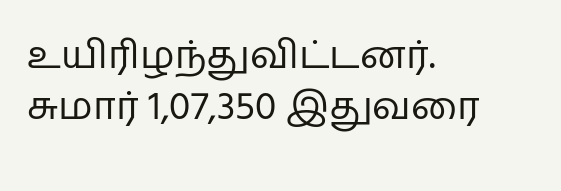உயிரிழந்துவிட்டனர். சுமார் 1,07,350 இதுவரை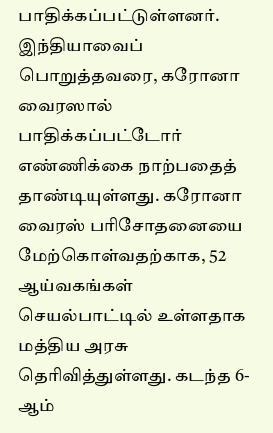பாதிக்கப்பட்டுள்ளனர். இந்தியாவைப் பொறுத்தவரை, கரோனா வைரஸால் பாதிக்கப்பட்டோர் எண்ணிக்கை நாற்பதைத் தாண்டியுள்ளது. கரோனா வைரஸ் பரிசோதனையை மேற்கொள்வதற்காக, 52 ஆய்வகங்கள் செயல்பாட்டில் உள்ளதாக மத்திய அரசு தெரிவித்துள்ளது. கடந்த 6-ஆம்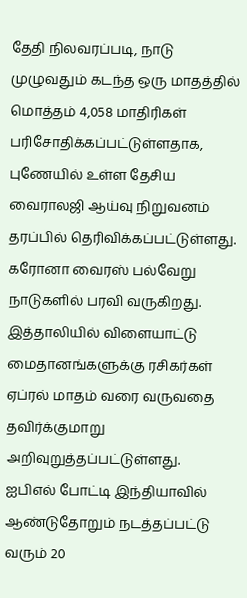தேதி நிலவரப்படி, நாடு முழுவதும் கடந்த ஒரு மாதத்தில் மொத்தம் 4,058 மாதிரிகள் பரிசோதிக்கப்பட்டுள்ளதாக, புணேயில் உள்ள தேசிய வைராலஜி ஆய்வு நிறுவனம் தரப்பில் தெரிவிக்கப்பட்டுள்ளது.
கரோனா வைரஸ் பல்வேறு நாடுகளில் பரவி வருகிறது. இத்தாலியில் விளையாட்டு மைதானங்களுக்கு ரசிகர்கள் ஏப்ரல் மாதம் வரை வருவதை தவிர்க்குமாறு அறிவுறுத்தப்பட்டுள்ளது.
ஐபிஎல் போட்டி இந்தியாவில் ஆண்டுதோறும் நடத்தப்பட்டு வரும் 20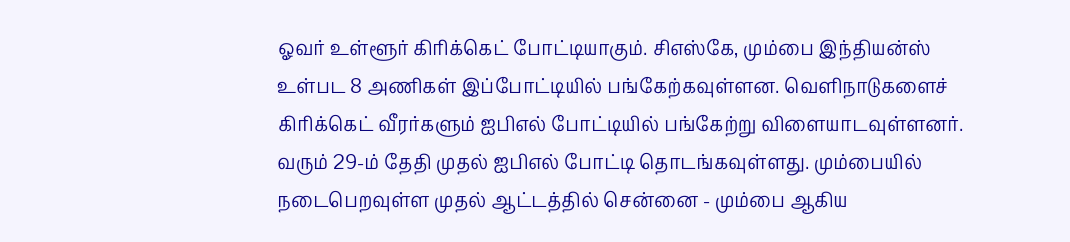ஓவர் உள்ளூர் கிரிக்கெட் போட்டியாகும். சிஎஸ்கே, மும்பை இந்தியன்ஸ் உள்பட 8 அணிகள் இப்போட்டியில் பங்கேற்கவுள்ளன. வெளிநாடுகளைச் கிரிக்கெட் வீரர்களும் ஐபிஎல் போட்டியில் பங்கேற்று விளையாடவுள்ளனர். வரும் 29-ம் தேதி முதல் ஐபிஎல் போட்டி தொடங்கவுள்ளது. மும்பையில் நடைபெறவுள்ள முதல் ஆட்டத்தில் சென்னை - மும்பை ஆகிய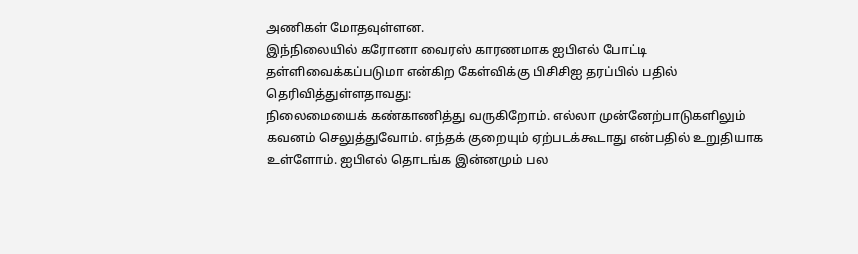அணிகள் மோதவுள்ளன.
இந்நிலையில் கரோனா வைரஸ் காரணமாக ஐபிஎல் போட்டி தள்ளிவைக்கப்படுமா என்கிற கேள்விக்கு பிசிசிஐ தரப்பில் பதில் தெரிவித்துள்ளதாவது:
நிலைமையைக் கண்காணித்து வருகிறோம். எல்லா முன்னேற்பாடுகளிலும் கவனம் செலுத்துவோம். எந்தக் குறையும் ஏற்படக்கூடாது என்பதில் உறுதியாக உள்ளோம். ஐபிஎல் தொடங்க இன்னமும் பல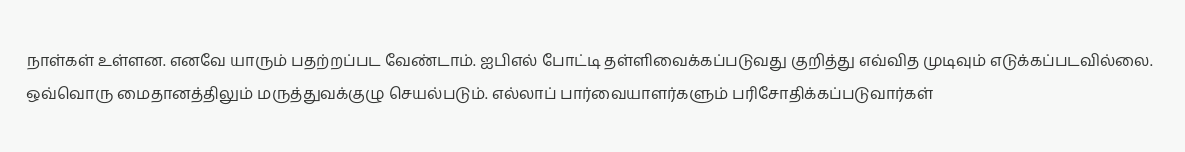நாள்கள் உள்ளன. எனவே யாரும் பதற்றப்பட வேண்டாம். ஐபிஎல் போட்டி தள்ளிவைக்கப்படுவது குறித்து எவ்வித முடிவும் எடுக்கப்படவில்லை. ஒவ்வொரு மைதானத்திலும் மருத்துவக்குழு செயல்படும். எல்லாப் பார்வையாளர்களும் பரிசோதிக்கப்படுவார்கள்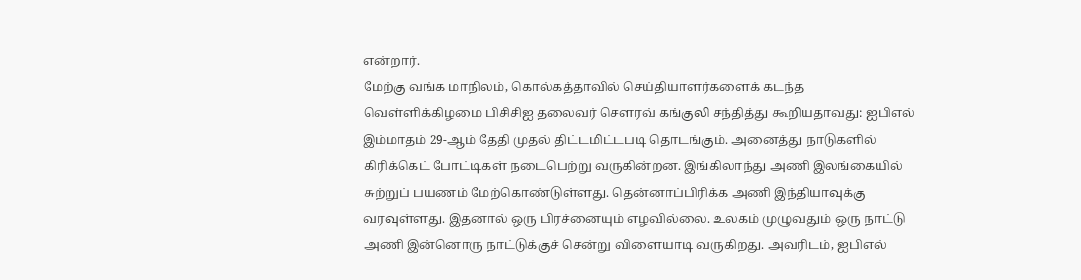என்றார்.
மேற்கு வங்க மாநிலம், கொல்கத்தாவில் செய்தியாளர்களைக் கடந்த வெள்ளிக்கிழமை பிசிசிஐ தலைவர் செளரவ் கங்குலி சந்தித்து கூறியதாவது: ஐபிஎல் இம்மாதம் 29-ஆம் தேதி முதல் திட்டமிட்டபடி தொடங்கும். அனைத்து நாடுகளில் கிரிக்கெட் போட்டிகள் நடைபெற்று வருகின்றன. இங்கிலாந்து அணி இலங்கையில் சுற்றுப் பயணம் மேற்கொண்டுள்ளது. தென்னாப்பிரிக்க அணி இந்தியாவுக்கு வரவுள்ளது. இதனால் ஒரு பிரச்னையும் எழவில்லை. உலகம் முழுவதும் ஒரு நாட்டு அணி இன்னொரு நாட்டுக்குச் சென்று விளையாடி வருகிறது. அவரிடம், ஐபிஎல்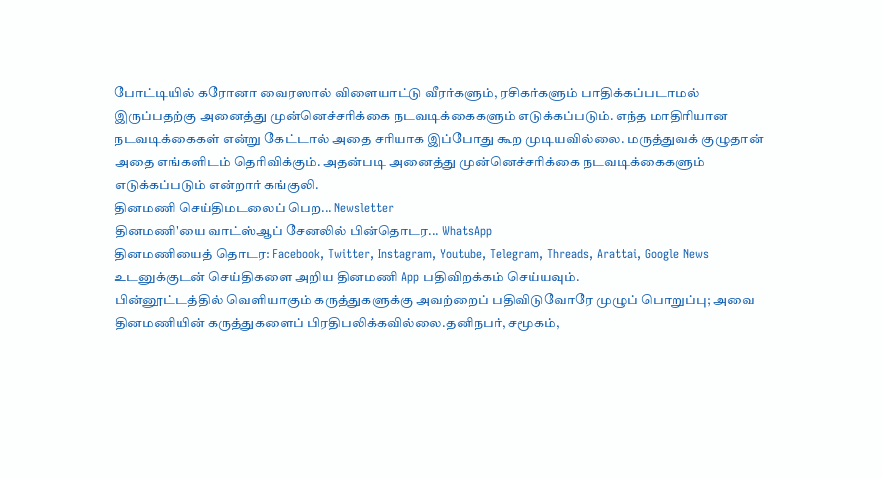போட்டியில் கரோனா வைரஸால் விளையாட்டு வீரர்களும், ரசிகர்களும் பாதிக்கப்படாமல் இருப்பதற்கு அனைத்து முன்னெச்சரிக்கை நடவடிக்கைகளும் எடுக்கப்படும். எந்த மாதிரியான நடவடிக்கைகள் என்று கேட்டால் அதை சரியாக இப்போது கூற முடியவில்லை. மருத்துவக் குழுதான் அதை எங்களிடம் தெரிவிக்கும். அதன்படி அனைத்து முன்னெச்சரிக்கை நடவடிக்கைகளும் எடுக்கப்படும் என்றார் கங்குலி.
தினமணி செய்திமடலைப் பெற... Newsletter
தினமணி'யை வாட்ஸ்ஆப் சேனலில் பின்தொடர... WhatsApp
தினமணியைத் தொடர: Facebook, Twitter, Instagram, Youtube, Telegram, Threads, Arattai, Google News
உடனுக்குடன் செய்திகளை அறிய தினமணி App பதிவிறக்கம் செய்யவும்.
பின்னூட்டத்தில் வெளியாகும் கருத்துகளுக்கு அவற்றைப் பதிவிடுவோரே முழுப் பொறுப்பு; அவை தினமணியின் கருத்துகளைப் பிரதிபலிக்கவில்லை.தனிநபர், சமூகம்,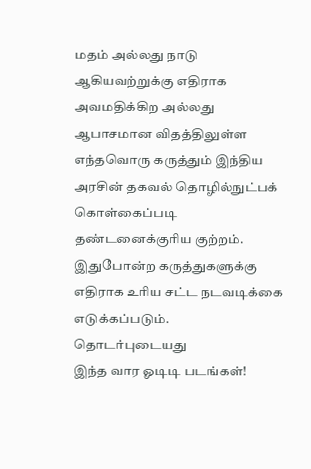மதம் அல்லது நாடு ஆகியவற்றுக்கு எதிராக அவமதிக்கிற அல்லது ஆபாசமான விதத்திலுள்ள எந்தவொரு கருத்தும் இந்திய அரசின் தகவல் தொழில்நுட்பக் கொள்கைப்படி தண்டனைக்குரிய குற்றம். இதுபோன்ற கருத்துகளுக்கு எதிராக உரிய சட்ட நடவடிக்கை எடுக்கப்படும்.
தொடர்புடையது
இந்த வார ஓடிடி படங்கள்!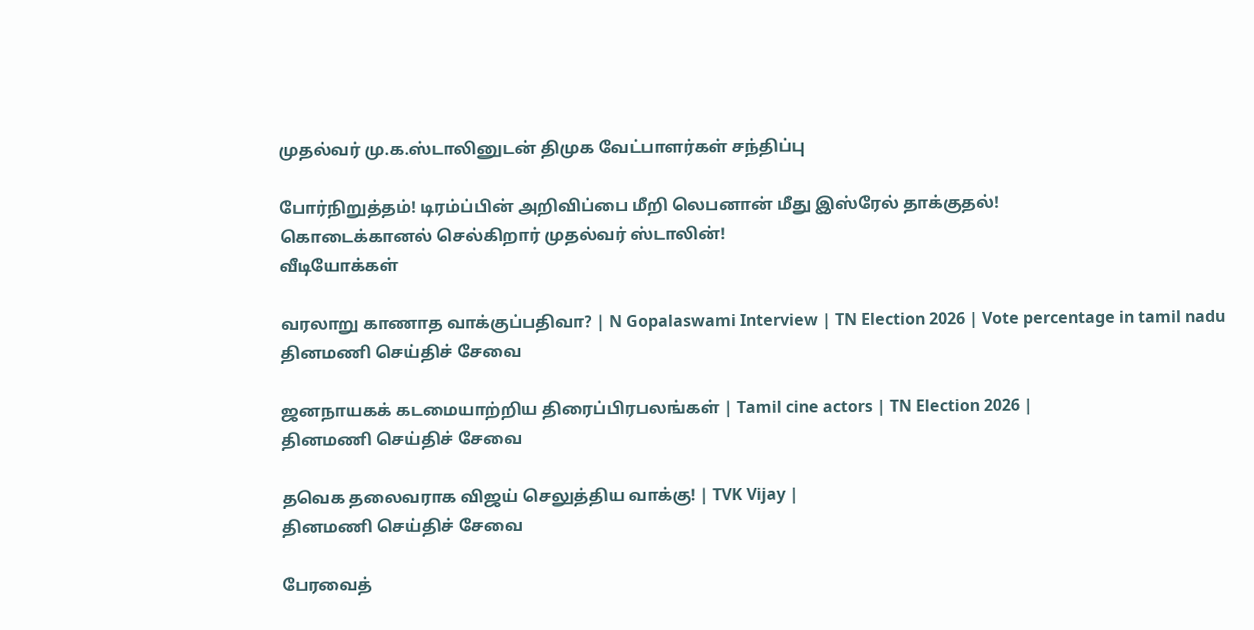முதல்வர் மு.க.ஸ்டாலினுடன் திமுக வேட்பாளர்கள் சந்திப்பு

போர்நிறுத்தம்! டிரம்ப்பின் அறிவிப்பை மீறி லெபனான் மீது இஸ்ரேல் தாக்குதல்!
கொடைக்கானல் செல்கிறார் முதல்வர் ஸ்டாலின்!
வீடியோக்கள்

வரலாறு காணாத வாக்குப்பதிவா? | N Gopalaswami Interview | TN Election 2026 | Vote percentage in tamil nadu
தினமணி செய்திச் சேவை

ஜனநாயகக் கடமையாற்றிய திரைப்பிரபலங்கள் | Tamil cine actors | TN Election 2026 |
தினமணி செய்திச் சேவை

தவெக தலைவராக விஜய் செலுத்திய வாக்கு! | TVK Vijay |
தினமணி செய்திச் சேவை

பேரவைத்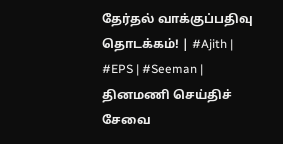தேர்தல் வாக்குப்பதிவு தொடக்கம்! | #Ajith | #EPS | #Seeman |
தினமணி செய்திச் சேவை